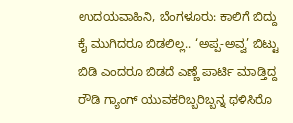ಉದಯವಾಹಿನಿ, ಬೆಂಗಳೂರು: ಕಾಲಿಗೆ ಬಿದ್ದು ಕೈ ಮುಗಿದರೂ ಬಿಡಲಿಲ್ಲ.. ‘ಅಪ್ಪ-ಅವ್ವ’ ಬಿಟ್ಟು ಬಿಡಿ ಎಂದರೂ ಬಿಡದೆ ಎಣ್ಣೆ ಪಾರ್ಟಿ ಮಾಡ್ತಿದ್ದ ರೌಡಿ ಗ್ಯಾಂಗ್ ಯುವಕರಿಬ್ಬರಿಬ್ಬನ್ನ ಥಳಿಸಿರೊ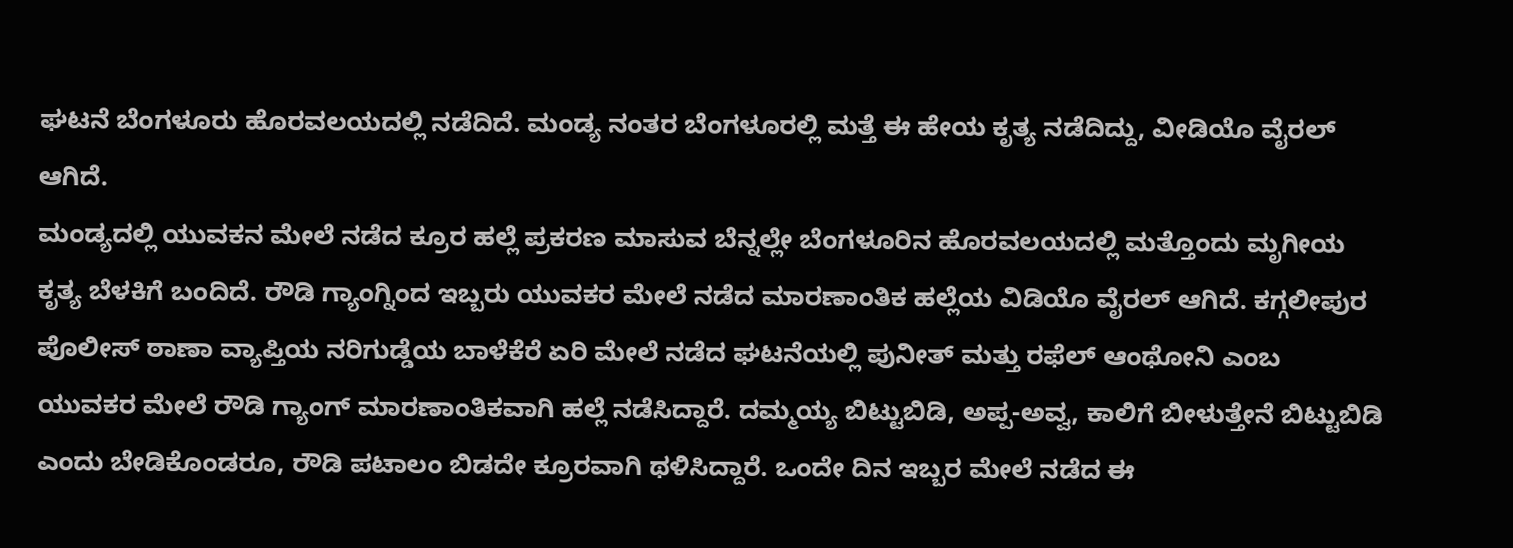ಘಟನೆ ಬೆಂಗಳೂರು ಹೊರವಲಯದಲ್ಲಿ ನಡೆದಿದೆ. ಮಂಡ್ಯ ನಂತರ ಬೆಂಗಳೂರಲ್ಲಿ ಮತ್ತೆ ಈ ಹೇಯ ಕೃತ್ಯ ನಡೆದಿದ್ದು, ವೀಡಿಯೊ ವೈರಲ್ ಆಗಿದೆ.
ಮಂಡ್ಯದಲ್ಲಿ ಯುವಕನ ಮೇಲೆ ನಡೆದ ಕ್ರೂರ ಹಲ್ಲೆ ಪ್ರಕರಣ ಮಾಸುವ ಬೆನ್ನಲ್ಲೇ ಬೆಂಗಳೂರಿನ ಹೊರವಲಯದಲ್ಲಿ ಮತ್ತೊಂದು ಮೃಗೀಯ ಕೃತ್ಯ ಬೆಳಕಿಗೆ ಬಂದಿದೆ. ರೌಡಿ ಗ್ಯಾಂಗ್ನಿಂದ ಇಬ್ಬರು ಯುವಕರ ಮೇಲೆ ನಡೆದ ಮಾರಣಾಂತಿಕ ಹಲ್ಲೆಯ ವಿಡಿಯೊ ವೈರಲ್ ಆಗಿದೆ. ಕಗ್ಗಲೀಪುರ ಪೊಲೀಸ್ ಠಾಣಾ ವ್ಯಾಪ್ತಿಯ ನರಿಗುಡ್ಡೆಯ ಬಾಳೆಕೆರೆ ಏರಿ ಮೇಲೆ ನಡೆದ ಘಟನೆಯಲ್ಲಿ ಪುನೀತ್ ಮತ್ತು ರಫೆಲ್ ಆಂಥೋನಿ ಎಂಬ ಯುವಕರ ಮೇಲೆ ರೌಡಿ ಗ್ಯಾಂಗ್ ಮಾರಣಾಂತಿಕವಾಗಿ ಹಲ್ಲೆ ನಡೆಸಿದ್ದಾರೆ. ದಮ್ಮಯ್ಯ ಬಿಟ್ಟುಬಿಡಿ, ಅಪ್ಪ-ಅವ್ವ, ಕಾಲಿಗೆ ಬೀಳುತ್ತೇನೆ ಬಿಟ್ಟುಬಿಡಿ ಎಂದು ಬೇಡಿಕೊಂಡರೂ, ರೌಡಿ ಪಟಾಲಂ ಬಿಡದೇ ಕ್ರೂರವಾಗಿ ಥಳಿಸಿದ್ದಾರೆ. ಒಂದೇ ದಿನ ಇಬ್ಬರ ಮೇಲೆ ನಡೆದ ಈ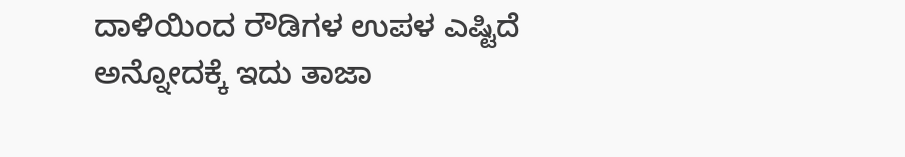ದಾಳಿಯಿಂದ ರೌಡಿಗಳ ಉಪಳ ಎಷ್ಟಿದೆ ಅನ್ನೋದಕ್ಕೆ ಇದು ತಾಜಾ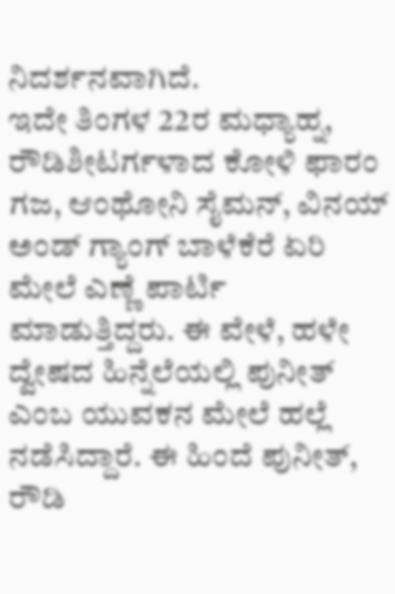ನಿದರ್ಶನವಾಗಿದೆ.
ಇದೇ ತಿಂಗಳ 22ರ ಮಧ್ಯಾಹ್ನ, ರೌಡಿಶೀಟರ್ಗಳಾದ ಕೋಳಿ ಫಾರಂ ಗಜ, ಆಂಥೋನಿ ಸೈಮನ್, ವಿನಯ್ ಅಂಡ್ ಗ್ಯಾಂಗ್ ಬಾಳೆಕೆರೆ ಏರಿ ಮೇಲೆ ಎಣ್ಣೆ ಪಾರ್ಟಿ ಮಾಡುತ್ತಿದ್ದರು. ಈ ವೇಳೆ, ಹಳೇ ದ್ವೇಷದ ಹಿನ್ನೆಲೆಯಲ್ಲಿ ಪುನೀತ್ ಎಂಬ ಯುವಕನ ಮೇಲೆ ಹಲ್ಲೆ ನಡೆಸಿದ್ದಾರೆ. ಈ ಹಿಂದೆ ಪುನೀತ್, ರೌಡಿ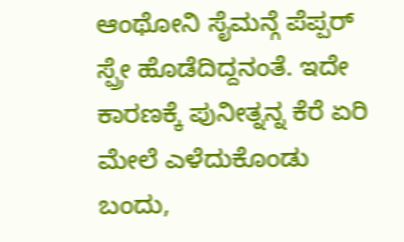ಆಂಥೋನಿ ಸೈಮನ್ಗೆ ಪೆಪ್ಪರ್ ಸ್ಪ್ರೇ ಹೊಡೆದಿದ್ದನಂತೆ. ಇದೇ ಕಾರಣಕ್ಕೆ ಪುನೀತ್ನನ್ನ ಕೆರೆ ಏರಿ ಮೇಲೆ ಎಳೆದುಕೊಂಡು ಬಂದು,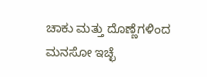ಚಾಕು ಮತ್ತು ದೊಣ್ಣೆಗಳಿಂದ ಮನಸೋ ಇಚ್ಛೆ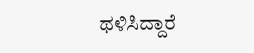ಥಳಿಸಿದ್ದಾರೆ